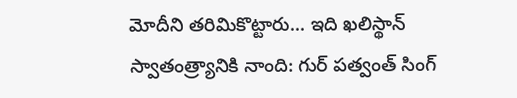మోదీని తరిమికొట్టారు... ఇది ఖలిస్థాన్ స్వాతంత్ర్యానికి నాంది: గుర్ పత్వంత్ సింగ్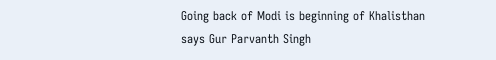Going back of Modi is beginning of Khalisthan says Gur Parvanth Singh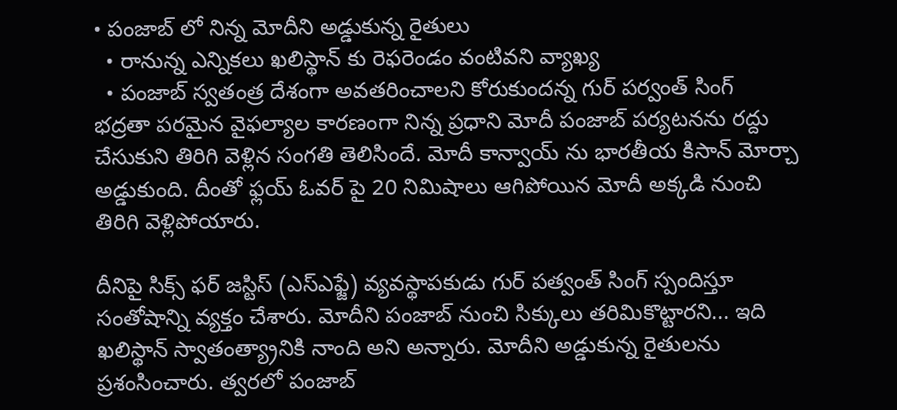• పంజాబ్ లో నిన్న మోదీని అడ్డుకున్న రైతులు
  • రానున్న ఎన్నికలు ఖలిస్థాన్ కు రెఫరెండం వంటివని వ్యాఖ్య
  • పంజాబ్ స్వతంత్ర దేశంగా అవతరించాలని కోరుకుందన్న గుర్ పర్వంత్ సింగ్
భద్రతా పరమైన వైఫల్యాల కారణంగా నిన్న ప్రధాని మోదీ పంజాబ్ పర్యటనను రద్దు చేసుకుని తిరిగి వెళ్లిన సంగతి తెలిసిందే. మోదీ కాన్వాయ్ ను భారతీయ కిసాన్ మోర్చా అడ్డుకుంది. దీంతో ఫ్లయ్ ఓవర్ పై 20 నిమిషాలు ఆగిపోయిన మోదీ అక్కడి నుంచి తిరిగి వెళ్లిపోయారు.

దీనిపై సిక్స్ ఫర్ జస్టిస్ (ఎస్ఎఫ్జే) వ్యవస్థాపకుడు గుర్ పత్వంత్ సింగ్ స్పందిస్తూ సంతోషాన్ని వ్యక్తం చేశారు. మోదీని పంజాబ్ నుంచి సిక్కులు తరిమికొట్టారని... ఇది ఖలిస్థాన్ స్వాతంత్య్రానికి నాంది అని అన్నారు. మోదీని అడ్డుకున్న రైతులను ప్రశంసించారు. త్వరలో పంజాబ్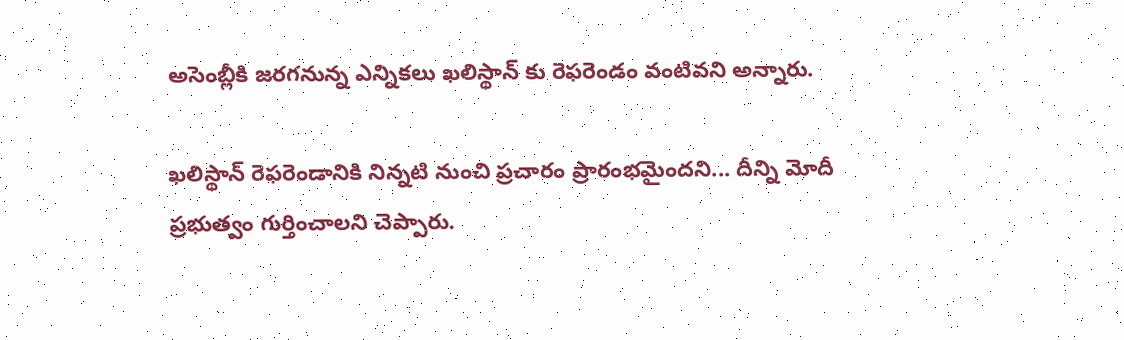అసెంబ్లీకి జరగనున్న ఎన్నికలు ఖలిస్థాన్ కు రెఫరెండం వంటివని అన్నారు.

ఖలిస్థాన్ రెఫరెండానికి నిన్నటి నుంచి ప్రచారం ప్రారంభమైందని... దీన్ని మోదీ ప్రభుత్వం గుర్తించాలని చెప్పారు.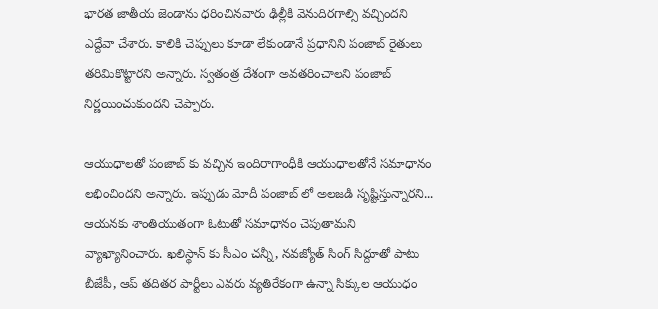భారత జాతీయ జెండాను ధరించినవారు ఢిల్లీకి వెనుదిరగాల్సి వచ్చిందని ఎద్దేవా చేశారు. కాలికి చెప్పులు కూడా లేకుండానే ప్రధానిని పంజాబ్ రైతులు తరిమికొట్టారని అన్నారు. స్వతంత్ర దేశంగా అవతరించాలని పంజాబ్ నిర్ణయించుకుందని చెప్పారు.

ఆయుధాలతో పంజాబ్ కు వచ్చిన ఇందిరాగాంధీకి ఆయుధాలతోనే సమాధానం లభించిందని అన్నారు. ఇప్పుడు మోదీ పంజాబ్ లో అలజడి సృష్టిస్తున్నారని... ఆయనకు శాంతియుతంగా ఓటుతో సమాధానం చెపుతామని వ్యాఖ్యానించారు. ఖలిస్థాన్ కు సీఎం చన్నీ, నవజ్యోత్ సింగ్ సిద్దూతో పాటు బీజేపీ, ఆప్ తదితర పార్టీలు ఎవరు వ్యతిరేకంగా ఉన్నా సిక్కుల ఆయుధం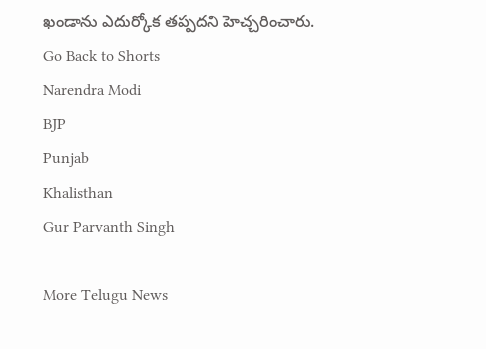ఖండాను ఎదుర్కోక తప్పదని హెచ్చరించారు.
Go Back to Shorts
Narendra Modi
BJP
Punjab
Khalisthan
Gur Parvanth Singh

More Telugu News